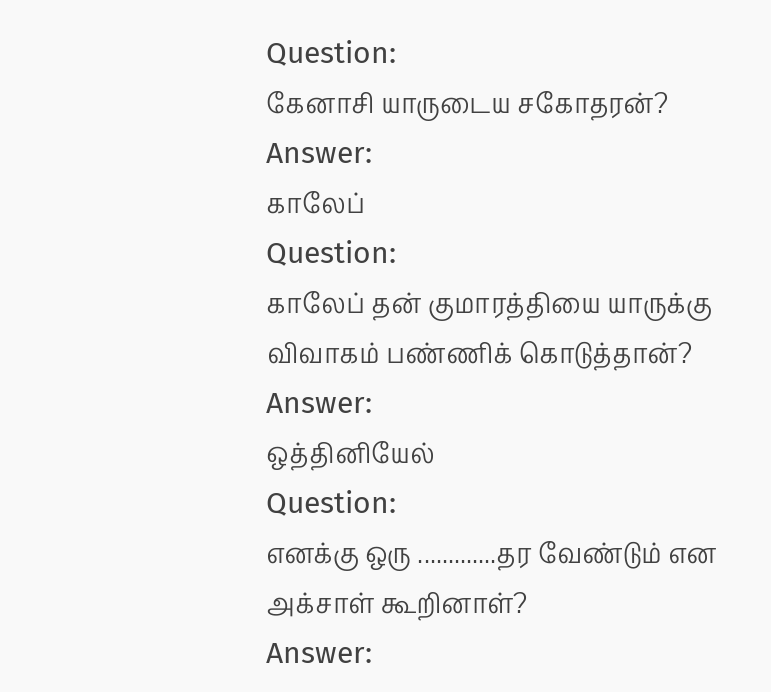Question:
கேனாசி யாருடைய சகோதரன்?
Answer:
காலேப்
Question:
காலேப் தன் குமாரத்தியை யாருக்கு விவாகம் பண்ணிக் கொடுத்தான்?
Answer:
ஒத்தினியேல்
Question:
எனக்கு ஒரு .............தர வேண்டும் என அக்சாள் கூறினாள்?
Answer: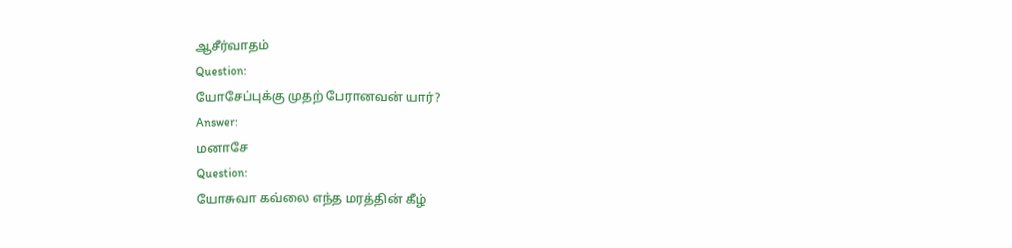ஆசீர்வாதம்
Question:
யோசேப்புக்கு முதற் பேரானவன் யார்?
Answer:
மனாசே
Question:
யோசுவா கவ்லை எந்த மரத்தின் கீழ்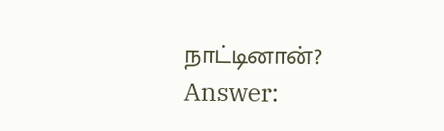நாட்டினான்?
Answer: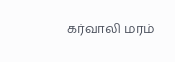கர்வாலி மரம்